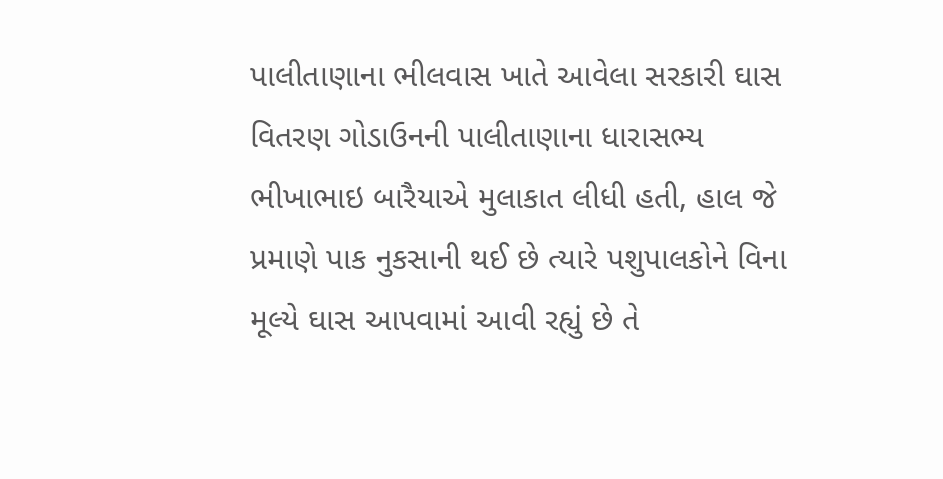પાલીતાણાના ભીલવાસ ખાતે આવેલા સરકારી ઘાસ વિતરણ ગોડાઉનની પાલીતાણાના ધારાસભ્ય ભીખાભાઇ બારૈયાએ મુલાકાત લીધી હતી, હાલ જે પ્રમાણે પાક નુકસાની થઈ છે ત્યારે પશુપાલકોને વિના મૂલ્યે ઘાસ આપવામાં આવી રહ્યું છે તે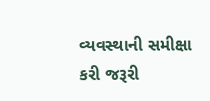વ્યવસ્થાની સમીક્ષા કરી જરૂરી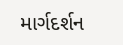માર્ગદર્શન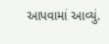આપવામાં આવ્યું.